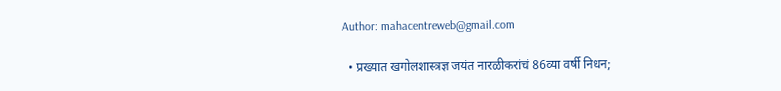Author: mahacentreweb@gmail.com

  • प्रख्यात खगोलशास्त्रज्ञ जयंत नारळीकरांचं 86व्या वर्षी निधन;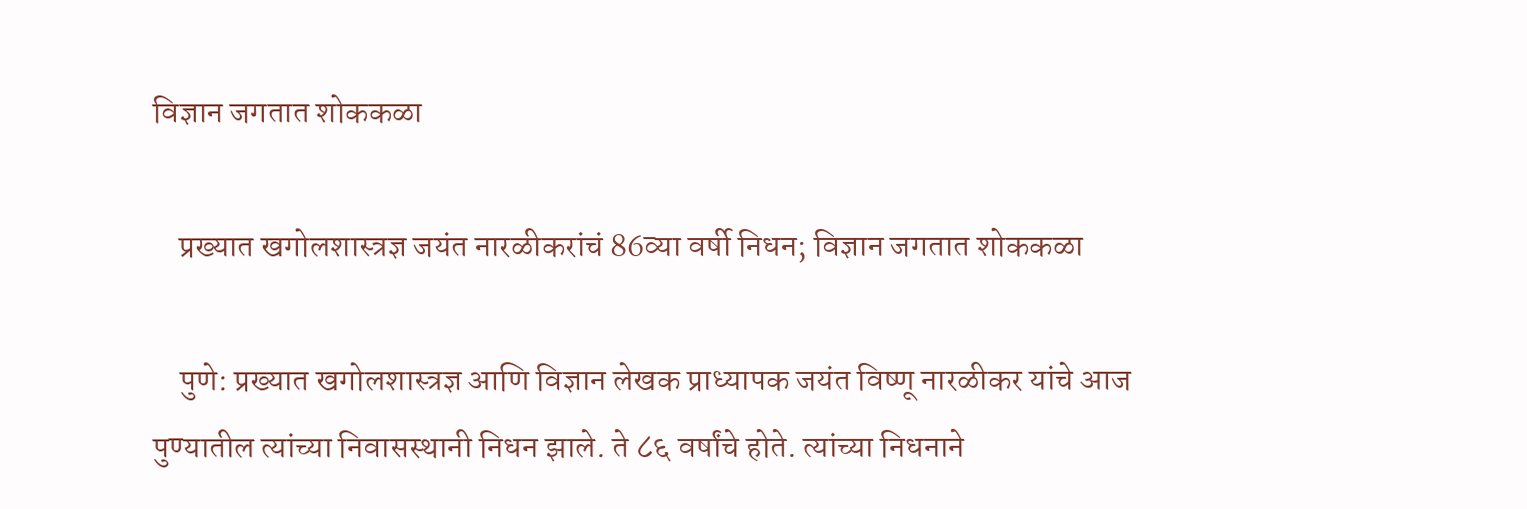विज्ञान जगतात शोककळा

    प्रख्यात खगोलशास्त्रज्ञ जयंत नारळीकरांचं 86व्या वर्षी निधन; विज्ञान जगतात शोककळा

    पुणे: प्रख्यात खगोलशास्त्रज्ञ आणि विज्ञान लेखक प्राध्यापक जयंत विष्णू नारळीकर यांचे आज पुण्यातील त्यांच्या निवासस्थानी निधन झाले. ते ८६ वर्षांचे होते. त्यांच्या निधनाने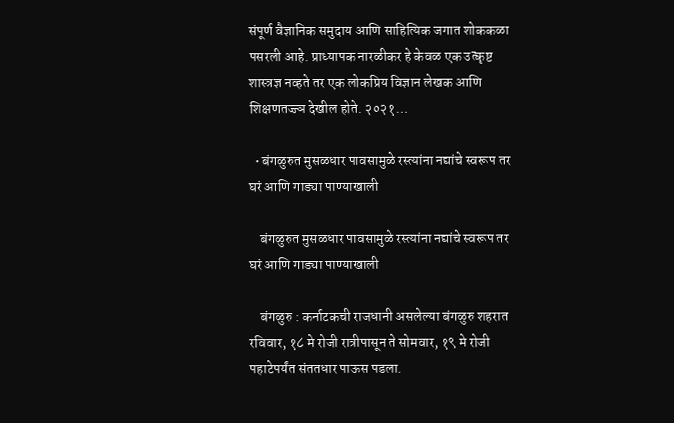संपूर्ण वैज्ञानिक समुदाय आणि साहित्यिक जगात शोककळा पसरली आहे. प्राध्यापक नारळीकर हे केवळ एक उत्कृष्ट शास्त्रज्ञ नव्हते तर एक लोकप्रिय विज्ञान लेखक आणि शिक्षणतज्ज्ञ देखील होते. २०२१…

  • बंगळुरुत मुसळधार पावसामुळे रस्त्यांना नद्यांचे स्वरूप तर घरं आणि गाड्या पाण्याखाली

    बंगळुरुत मुसळधार पावसामुळे रस्त्यांना नद्यांचे स्वरूप तर घरं आणि गाड्या पाण्याखाली

    बंगळुरु : कर्नाटकची राजधानी असलेल्या बंगळुरु शहरात रविवार, १८ मे रोजी रात्रीपासून ते सोमवार, १९ मे रोजी पहाटेपर्यंत संततधार पाऊस पडला.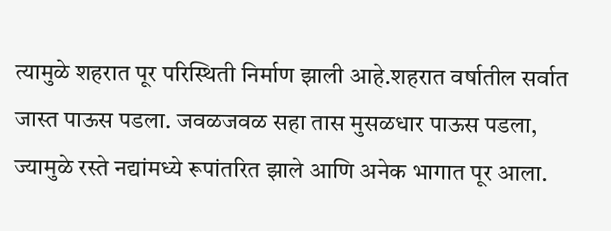त्यामुळे शहरात पूर परिस्थिती निर्माण झाली आहे.शहरात वर्षातील सर्वात जास्त पाऊस पडला. जवळजवळ सहा तास मुसळधार पाऊस पडला, ज्यामुळे रस्ते नद्यांमध्ये रूपांतरित झाले आणि अनेक भागात पूर आला.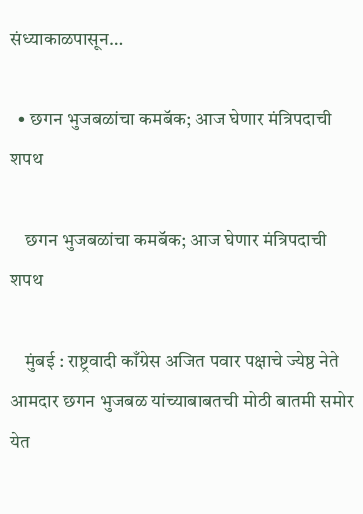संध्याकाळपासून…

  • छगन भुजबळांचा कमबॅक; आज घेणार मंत्रिपदाची शपथ

    छगन भुजबळांचा कमबॅक; आज घेणार मंत्रिपदाची शपथ

    मुंबई : राष्ट्रवादी काँग्रेस अजित पवार पक्षाचे ज्येष्ठ नेते आमदार छगन भुजबळ यांच्याबाबतची मोठी बातमी समोर येत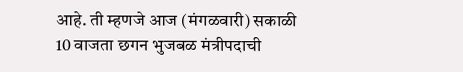आहे. ती म्हणजे आज (मंगळवारी) सकाळी 10 वाजता छगन भुजबळ मंत्रीपदाची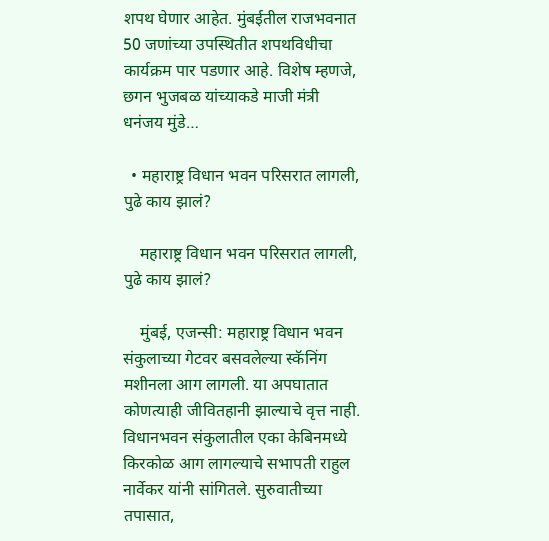शपथ घेणार आहेत. मुंबईतील राजभवनात 50 जणांच्या उपस्थितीत शपथविधीचा कार्यक्रम पार पडणार आहे. विशेष म्हणजे, छगन भुजबळ यांच्याकडे माजी मंत्री धनंजय मुंडे…

  • महाराष्ट्र विधान भवन परिसरात लागली, पुढे काय झालं?

    महाराष्ट्र विधान भवन परिसरात लागली, पुढे काय झालं?

    मुंबई, एजन्सी: महाराष्ट्र विधान भवन संकुलाच्या गेटवर बसवलेल्या स्कॅनिंग मशीनला आग लागली. या अपघातात कोणत्याही जीवितहानी झाल्याचे वृत्त नाही. विधानभवन संकुलातील एका केबिनमध्ये किरकोळ आग लागल्याचे सभापती राहुल नार्वेकर यांनी सांगितले. सुरुवातीच्या तपासात,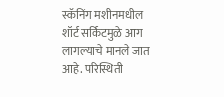स्कॅनिंग मशीनमधील शॉर्ट सर्किटमुळे आग लागल्याचे मानले जात आहे. परिस्थिती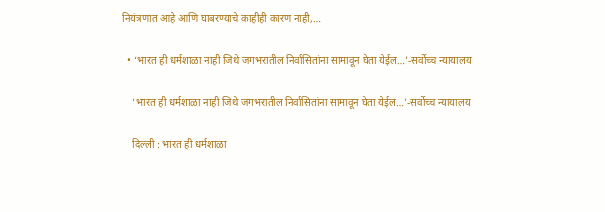नियंत्रणात आहे आणि घाबरण्याचे काहीही कारण नाही,…

  • ‘भारत ही धर्मशाळा नाही जिथे जगभरातील निर्वासितांना सामावून घेता येईल…’-सर्वोच्च न्यायालय

    ‘भारत ही धर्मशाळा नाही जिथे जगभरातील निर्वासितांना सामावून घेता येईल…’-सर्वोच्च न्यायालय

    दिल्ली : भारत ही धर्मशाळा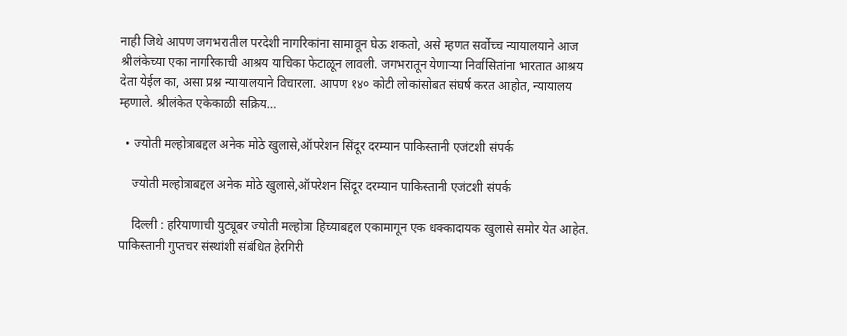नाही जिथे आपण जगभरातील परदेशी नागरिकांना सामावून घेऊ शकतो, असे म्हणत सर्वोच्च न्यायालयाने आज श्रीलंकेच्या एका नागरिकाची आश्रय याचिका फेटाळून लावली. जगभरातून येणाऱ्या निर्वासितांना भारतात आश्रय देता येईल का, असा प्रश्न न्यायालयाने विचारला. आपण १४० कोटी लोकांसोबत संघर्ष करत आहोत, न्यायालय म्हणाले. श्रीलंकेत एकेकाळी सक्रिय…

  • ज्योती मल्होत्राबद्दल अनेक मोठे खुलासे,ऑपरेशन सिंदूर दरम्यान पाकिस्तानी एजंटशी संपर्क

    ज्योती मल्होत्राबद्दल अनेक मोठे खुलासे,ऑपरेशन सिंदूर दरम्यान पाकिस्तानी एजंटशी संपर्क

    दिल्ली : हरियाणाची युट्यूबर ज्योती मल्होत्रा हिच्याबद्दल एकामागून एक धक्कादायक खुलासे समोर येत आहेत. पाकिस्तानी गुप्तचर संस्थांशी संबंधित हेरगिरी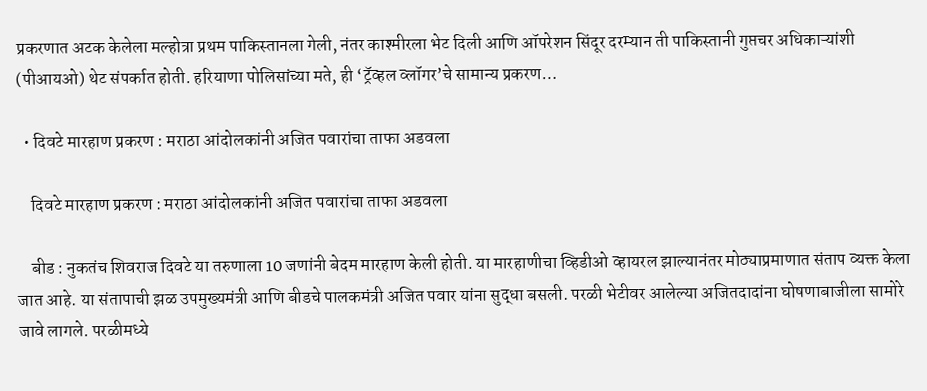प्रकरणात अटक केलेला मल्होत्रा प्रथम पाकिस्तानला गेली, नंतर काश्मीरला भेट दिली आणि ऑपरेशन सिंदूर दरम्यान ती पाकिस्तानी गुप्तचर अधिकाऱ्यांशी (पीआयओ) थेट संपर्कात होती. हरियाणा पोलिसांच्या मते, ही ‘ट्रॅव्हल व्लॉगर’चे सामान्य प्रकरण…

  • दिवटे मारहाण प्रकरण : मराठा आंदोलकांनी अजित पवारांचा ताफा अडवला

    दिवटे मारहाण प्रकरण : मराठा आंदोलकांनी अजित पवारांचा ताफा अडवला

    बीड : नुकतंच शिवराज दिवटे या तरुणाला 10 जणांनी बेदम मारहाण केली होती. या मारहाणीचा व्हिडीओ व्हायरल झाल्यानंतर मोठ्याप्रमाणात संताप व्यक्त केला जात आहे. या संतापाची झळ उपमुख्यमंत्री आणि बीडचे पालकमंत्री अजित पवार यांना सुद्धा बसली. परळी भेटीवर आलेल्या अजितदादांना घोषणाबाजीला सामोरे जावे लागले. परळीमध्ये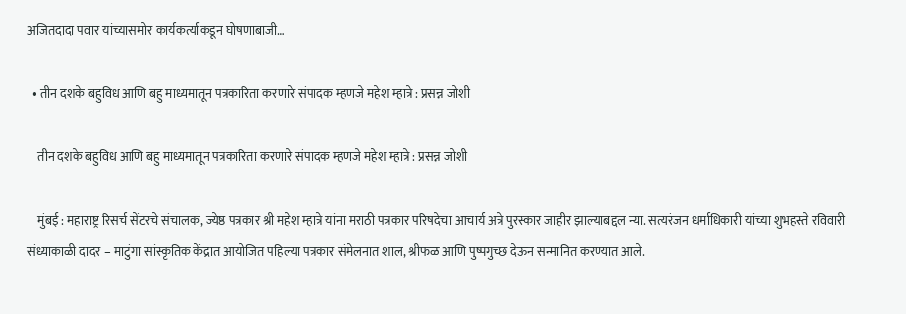अजितदादा पवार यांच्यासमोर कार्यकर्त्याकडून घोषणाबाजी…

  • तीन दशके बहुविध आणि बहु माध्यमातून पत्रकारिता करणारे संपादक म्हणजे महेश म्हात्रे : प्रसन्न जोशी

    तीन दशके बहुविध आणि बहु माध्यमातून पत्रकारिता करणारे संपादक म्हणजे महेश म्हात्रे : प्रसन्न जोशी

    मुंबई : महाराष्ट्र रिसर्च सेंटरचे संचालक, ज्येष्ठ पत्रकार श्री महेश म्हात्रे यांना मराठी पत्रकार परिषदेचा आचार्य अत्रे पुरस्कार जाहीर झाल्याबद्दल न्या. सत्यरंजन धर्माधिकारी यांच्या शुभहस्ते रविवारी संध्याकाळी दादर – माटुंगा सांस्कृतिक केंद्रात आयोजित पहिल्या पत्रकार संमेलनात शाल, श्रीफळ आणि पुष्पगुच्छ देऊन सन्मानित करण्यात आले.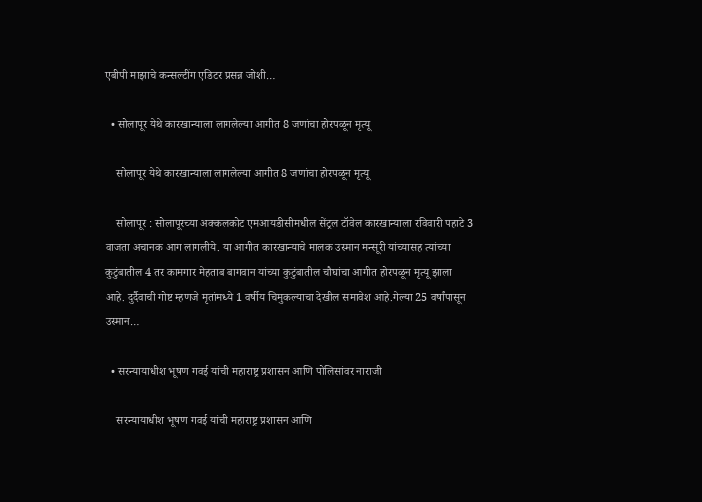एबीपी माझाचे कन्सल्टींग एडिटर प्रसन्न जोशी…

  • सोलापूर येथे कारखान्याला लागलेल्या आगीत 8 जणांचा होरपळून मृत्यू

    सोलापूर येथे कारखान्याला लागलेल्या आगीत 8 जणांचा होरपळून मृत्यू

    सोलापूर : सोलापूरच्या अक्कलकोट एमआयडीसीमधील सेंट्रल टॉवेल कारखान्याला रविवारी पहाटे 3 वाजता अचानक आग लागलीये. या आगीत कारखान्याचे मालक उस्मान मन्सूरी यांच्यासह त्यांच्या कुटुंबातील 4 तर कामगार मेहताब बागवान यांच्या कुटुंबातील चौघांचा आगीत होरपळून मृत्यू झाला आहे. दुर्दैवाची गोष्ट म्हणजे मृतांमध्ये 1 वर्षीय चिमुकल्याचा देखील समावेश आहे.गेल्या 25 वर्षांपासून उस्मान…

  • सरन्यायाधीश भूषण गवई यांची महाराष्ट्र प्रशासन आणि पोलिसांवर नाराजी

    सरन्यायाधीश भूषण गवई यांची महाराष्ट्र प्रशासन आणि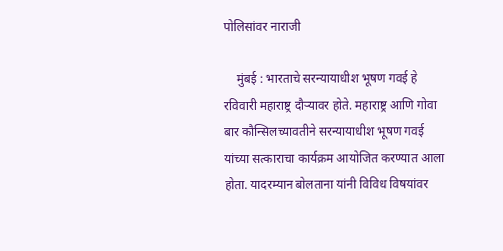पोलिसांवर नाराजी

    मुंबई : भारताचे सरन्यायाधीश भूषण गवई हे रविवारी महाराष्ट्र दौऱ्यावर होते. महाराष्ट्र आणि गोवा बार कौन्सिलच्यावतीने सरन्यायाधीश भूषण गवई यांच्या सत्काराचा कार्यक्रम आयोजित करण्यात आला होता. यादरम्यान बोलताना यांनी विविध विषयांवर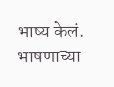भाष्य केलं. भाषणाच्या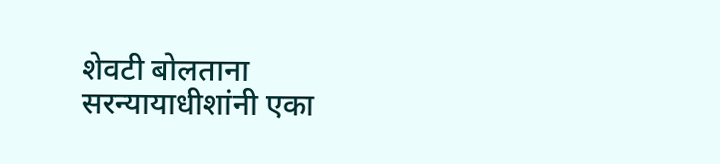शेवटी बोलताना सरन्यायाधीशांनी एका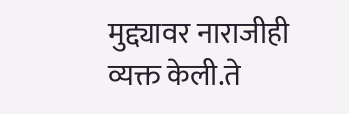मुद्द्यावर नाराजीही व्यक्त केली.ते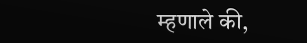म्हणाले की,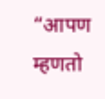“आपण म्हणतो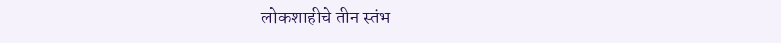लोकशाहीचे तीन स्तंभ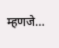म्हणजे…